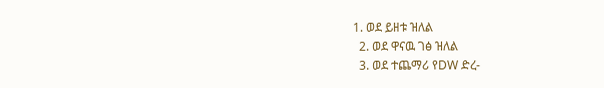1. ወደ ይዘቱ ዝለል
  2. ወደ ዋናዉ ገፅ ዝለል
  3. ወደ ተጨማሪ የDW ድረ-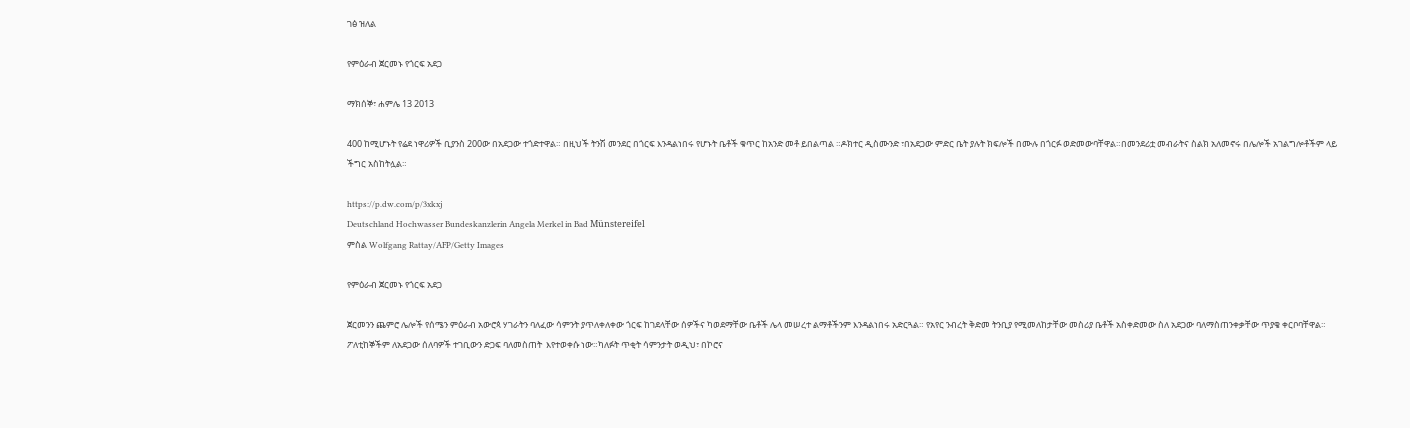ገፅ ዝለል

የምዕራብ ጀርመኑ የጎርፍ አደጋ

ማክሰኞ፣ ሐምሌ 13 2013

400 ከሚሆኑት የሬደ ነዋሪዎች ቢያንስ 200ው በአደጋው ተጎድተዋል። በዚህች ትንሽ መንደር በጎርፍ እንዳልነበሩ የሆኑት ቤቶች ቁጥር ከአንድ መቶ ይበልጣል ።ዶክተር ዲስሙንድ ፣በአደጋው ምድር ቤት ያሉት ክፍሎች በሙሉ በጎርፉ ወድመውባቸዋል።በመንደሪቷ መብራትና ስልክ አለመኖሩ በሌሎች አገልግሎቶችም ላይ ችግር አስከትሏል።

https://p.dw.com/p/3xkxj
Deutschland Hochwasser Bundeskanzlerin Angela Merkel in Bad Münstereifel
ምስል Wolfgang Rattay/AFP/Getty Images

የምዕራብ ጀርመኑ የጎርፍ አደጋ

ጀርመንን ጨምሮ ሌሎች የሰሜን ምዕራብ አውሮጳ ሃገራትን ባለፈው ሳምንት ያጥለቀለቀው ጎርፍ ከገደላቸው ሰዎችና ካወደማቸው ቤቶች ሌላ መሠረተ ልማቶችንም እንዳልነበሩ አድርጓል። የአየር ንብረት ቅድመ ትንቢያ የሚመለከታቸው መስሪያ ቤቶች አስቀድመው ስለ አደጋው ባለማስጠንቀቃቸው ጥያቄ ቀርቦባቸዋል። ፖለቲከኞችም ለአደጋው ሰለባዎች ተገቢውን ድጋፍ ባለመስጠት  እየተወቀሱ ነው።ካለፉት ጥቂት ሳምንታት ወዲህ፣ በኮሮና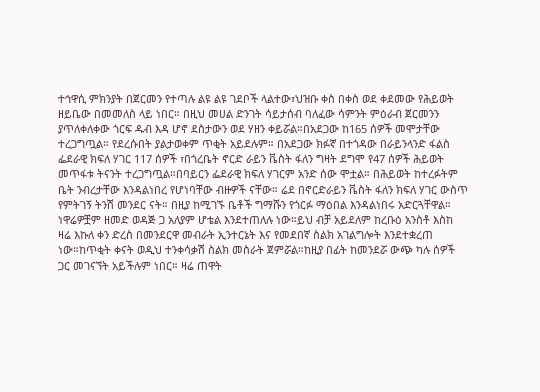ተኅዋሲ ምክንያት በጀርመን የተጣሉ ልዩ ልዩ ገደቦች ላልተው፣ህዝቡ ቀስ በቀስ ወደ ቀደመው የሕይወት ዘይቤው በመመለስ ላይ ነበር። በዚህ መሀል ድንገት ሳይታሰብ ባለፈው ሳምንት ምዕራብ ጀርመንን ያጥለቀለቀው ጎርፍ ዱብ እዳ ሆኖ ደስታውን ወደ ሃዘን ቀይሯል።በአደጋው ከ165 ሰዎች መሞታቸው ተረጋግጧል። የደረሱበት ያልታወቀም ጥቂት አይደሉም። በአደጋው ክፉኛ በተጎዳው በራይንላንድ ፋልስ ፌደራዊ ክፍለ ሃገር 117 ሰዎች ፣በጎረቤት ኖርድ ራይን ቬስት ፋለን ግዛት ደግሞ የ47 ሰዎች ሕይወት መጥፋቱ ትናንት ተረጋግጧል።በባይርን ፌደራዊ ክፍለ ሃገርም አንድ ሰው ሞቷል። በሕይወት ከተረፉትም ቤት ንብረታቸው እንዳልነበረ የሆነባቸው ብዙዎች ናቸው። ሬደ በኖርድራይን ቬስት ፋለን ክፍለ ሃገር ውስጥ የምትገኝ ትንሽ መንደር ናት። በዚያ ከሚገኙ ቤቶች ግማሹን የጎርፉ ማዕበል እንዳልነበሩ አድርጓቸዋል። ነዋሬዎቿም ዘመድ ወዳጅ ጋ አለያም ሆቴል እንደተጠለሉ ነው።ይህ ብቻ አይደለም ከረቡዕ አንስቶ እስከ ዛሬ እኩለ ቀን ድረስ በመንደርዋ መብራት ኢንተርኔት እና የመደበኛ ስልክ አገልግሎት እንደተቋረጠ ነው።ከጥቂት ቀናት ወዲህ ተንቀሳቃሽ ስልክ መስራት ጀምሯል።ከዚያ በፊት ከመንደሯ ውጭ ካሉ ሰዎች ጋር መገናኘት አይችሉም ነበር። ዛሬ ጠዋት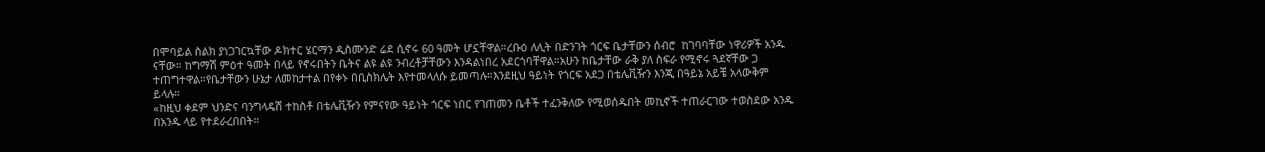በሞባይል ስልክ ያነጋገርኳቸው ዶክተር ሄርማን ዲስሙንድ ሬደ ሲኖሩ 60 ዓመት ሆኗቸዋል።ረቡዕ ለሊት በድንገት ጎርፍ ቤታቸውን ሰብሮ  ከገባባቸው ነዋሪዎች አንዱ ናቸው። ከግማሽ ምዕተ ዓመት በላይ የኖሩበትን ቤትና ልዩ ልዩ ንብረቶቻቸውን እንዳልነበረ አደርጎባቸዋል።አሁን ከቤታቸው ራቅ ያለ ስፍራ የሚኖሩ ጓደኛቸው ጋ ተጠግተዋል።የቤታቸውን ሁኔታ ለመከታተል በየቀኑ በቢስክሌት እየተመላለሱ ይመጣሉ።እንደዚህ ዓይነት የጎርፍ አደጋ በቴሌቪዥን እንጂ በዓይኔ አይቼ አላውቅም ይላሉ።
«ከዚህ ቀደም ህንድና ባንግላዴሽ ተከስቶ በቴሌቪዥን የምናየው ዓይነት ጎርፍ ነበር የገጠመን ቤቶች ተፈንቅለው የሚወሰዱበት መኪኖች ተጠራርገው ተወስደው አንዱ በአንዱ ላይ የተደራረበበት።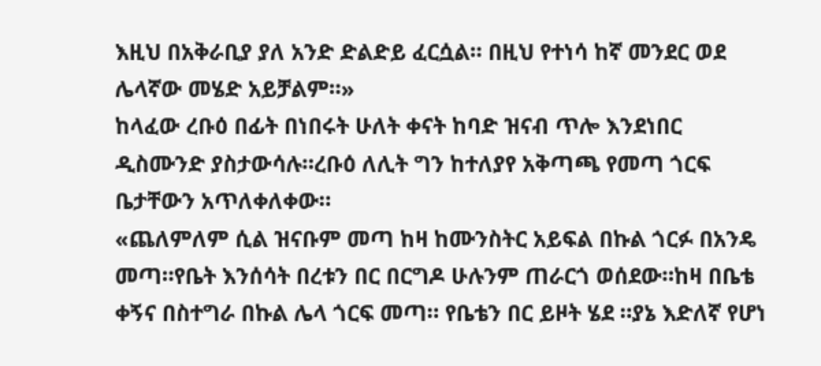እዚህ በአቅራቢያ ያለ አንድ ድልድይ ፈርሷል። በዚህ የተነሳ ከኛ መንደር ወደ ሌላኛው መሄድ አይቻልም።»
ከላፈው ረቡዕ በፊት በነበሩት ሁለት ቀናት ከባድ ዝናብ ጥሎ እንደነበር ዲስሙንድ ያስታውሳሉ።ረቡዕ ለሊት ግን ከተለያየ አቅጣጫ የመጣ ጎርፍ ቤታቸውን አጥለቀለቀው።
«ጨለምለም ሲል ዝናቡም መጣ ከዛ ከሙንስትር አይፍል በኩል ጎርፉ በአንዴ መጣ።የቤት እንሰሳት በረቱን በር በርግዶ ሁሉንም ጠራርጎ ወሰደው።ከዛ በቤቴ ቀኝና በስተግራ በኩል ሌላ ጎርፍ መጣ። የቤቴን በር ይዞት ሄደ ።ያኔ እድለኛ የሆነ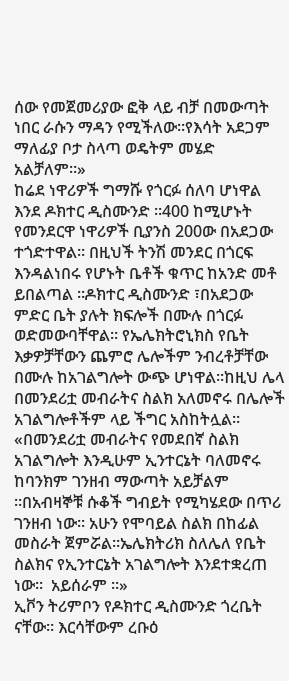ሰው የመጀመሪያው ፎቅ ላይ ብቻ በመውጣት ነበር ራሱን ማዳን የሚችለው።የእሳት አደጋም ማለፊያ ቦታ ስላጣ ወዴትም መሄድ አልቻለም።»
ከሬደ ነዋሪዎች ግማሹ የጎርፉ ሰለባ ሆነዋል እንደ ዶክተር ዲስሙንድ ።400 ከሚሆኑት የመንደርዋ ነዋሪዎች ቢያንስ 200ው በአደጋው ተጎድተዋል። በዚህች ትንሽ መንደር በጎርፍ እንዳልነበሩ የሆኑት ቤቶች ቁጥር ከአንድ መቶ ይበልጣል ።ዶክተር ዲስሙንድ ፣በአደጋው ምድር ቤት ያሉት ክፍሎች በሙሉ በጎርፉ ወድመውባቸዋል። የኤሌክትሮኒክስ የቤት እቃዎቻቸውን ጨምሮ ሌሎችም ንብረቶቻቸው በሙሉ ከአገልግሎት ውጭ ሆነዋል።ከዚህ ሌላ በመንደሪቷ መብራትና ስልክ አለመኖሩ በሌሎች አገልግሎቶችም ላይ ችግር አስከትሏል።
«በመንደሪቷ መብራትና የመደበኛ ስልክ አገልግሎት እንዲሁም ኢንተርኔት ባለመኖሩ ከባንክም ገንዘብ ማውጣት አይቻልም ።በአብዛኞቹ ሱቆች ግብይት የሚካሄደው በጥሪ ገንዘብ ነው። አሁን የሞባይል ስልክ በከፊል መስራት ጀምሯል።ኤሌክትሪክ ስለሌለ የቤት ስልክና የኢንተርኔት አገልግሎት እንደተቋረጠ ነው።  አይሰራም ።»
ኢቮን ትሪምቦን የዶክተር ዲስሙንድ ጎረቤት ናቸው። እርሳቸውም ረቡዕ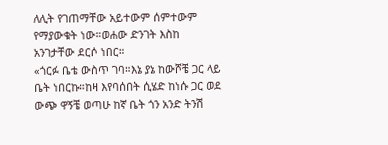ለሊት የገጠማቸው አይተውም ሰምተውም የማያውቁት ነው።ወሐው ድንገት እስከ አንገታቸው ደርሶ ነበር።
«ጎርፉ ቤቴ ውስጥ ገባ።እኔ ያኔ ከውሾቼ ጋር ላይ ቤት ነበርኩ።ከዛ እየባሰበት ሲሄድ ከነሱ ጋር ወደ ውጭ ዋኝቼ ወጣሁ ከኛ ቤት ጎን አንድ ትንሽ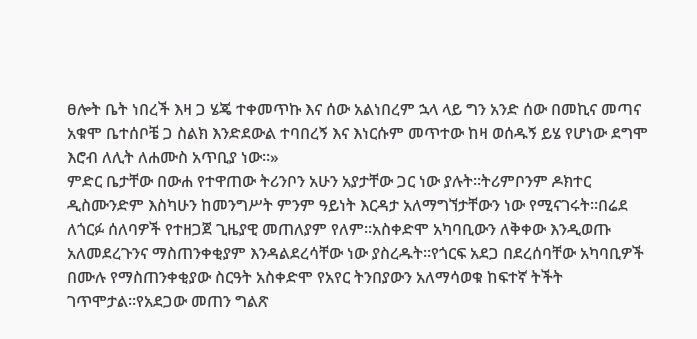ፀሎት ቤት ነበረች እዛ ጋ ሄጄ ተቀመጥኩ እና ሰው አልነበረም ኋላ ላይ ግን አንድ ሰው በመኪና መጣና አቁሞ ቤተሰቦቼ ጋ ስልክ እንድደውል ተባበረኝ እና እነርሱም መጥተው ከዛ ወሰዱኝ ይሄ የሆነው ደግሞ እሮብ ለሊት ለሐሙስ አጥቢያ ነው።»
ምድር ቤታቸው በውሐ የተዋጠው ትሪንቦን አሁን አያታቸው ጋር ነው ያሉት።ትሪምቦንም ዶክተር ዲስሙንድም እስካሁን ከመንግሥት ምንም ዓይነት እርዳታ አለማግኘታቸውን ነው የሚናገሩት።በሬደ ለጎርፉ ሰለባዎች የተዘጋጀ ጊዜያዊ መጠለያም የለም።አስቀድሞ አካባቢውን ለቅቀው እንዲወጡ አለመደረጉንና ማስጠንቀቂያም እንዳልደረሳቸው ነው ያስረዱት።የጎርፍ አደጋ በደረሰባቸው አካባቢዎች በሙሉ የማስጠንቀቂያው ስርዓት አስቀድሞ የአየር ትንበያውን አለማሳወቁ ከፍተኛ ትችት ገጥሞታል።የአደጋው መጠን ግልጽ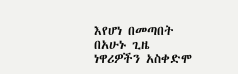እየሆነ በመጣበት በአሁኑ ጊዜ ነዋሪዎችን አስቀድሞ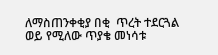ለማስጠንቀቂያ በቂ  ጥረት ተደርጓል ወይ የሚለው ጥያቄ መነሳቱ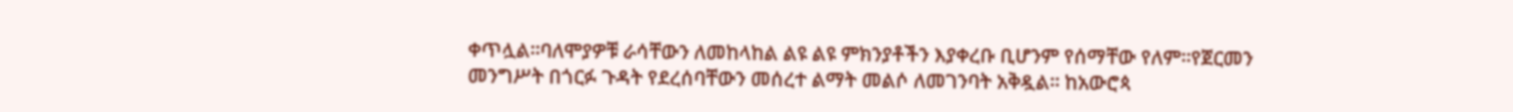ቀጥሏል።ባለሞያዎቹ ራሳቸውን ለመከላከል ልዩ ልዩ ምክንያቶችን እያቀረቡ ቢሆንም የሰማቸው የለም።የጀርመን መንግሥት በጎርፉ ጉዳት የደረሰባቸውን መሰረተ ልማት መልሶ ለመገንባት አቅዷል። ከአውሮጳ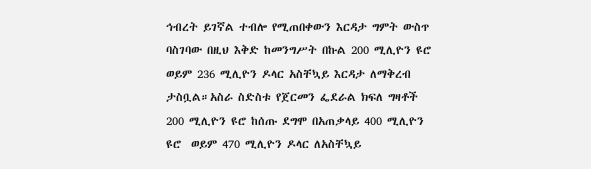ኅብረት ይገኛል ተብሎ የሚጠበቀውን እርዳታ ግምት ውስጥ ባስገባው በዚህ እቅድ ከመንግሥት በኩል 200 ሚሊዮን ዩሮ ወይም 236 ሚሊዮን ዶላር አስቸኳይ እርዳታ ለማቅረብ ታስቧል።አስራ ስድስቱ የጀርመን ፌደራል ክፍለ ግዛቶች 200 ሚሊዮን ዩሮ ከሰጡ ደግሞ በአጠቃላይ 400 ሚሊዮን ዩሮ  ወይም 470 ሚሊዮን ዶላር ለአስቸኳይ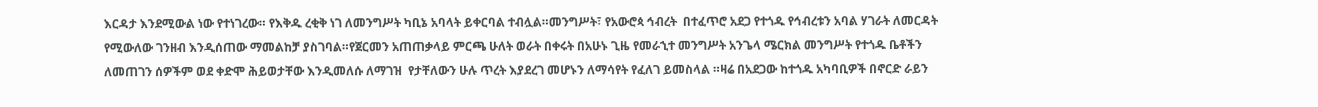እርዳታ እንደሚውል ነው የተነገረው። የእቅዱ ረቂቅ ነገ ለመንግሥት ካቢኔ አባላት ይቀርባል ተብሏል።መንግሥት፣ የአውሮጳ ኅብረት  በተፈጥሮ አደጋ የተጎዱ የኅብረቱን አባል ሃገራት ለመርዳት የሚውለው ገንዘብ እንዲሰጠው ማመልከቻ ያስገባል።የጀርመን አጠጠቃላይ ምርጫ ሁለት ወራት በቀሩት በአሁኑ ጊዜ የመራኂተ መንግሥት አንጌላ ሜርክል መንግሥት የተጎዱ ቤቶችን ለመጠገን ሰዎችም ወደ ቀድሞ ሕይወታቸው እንዲመለሱ ለማገዝ  የታቸለውን ሁሉ ጥረት እያደረገ መሆኑን ለማሳየት የፈለገ ይመስላል ።ዛሬ በአደጋው ከተጎዱ አካባቢዎች በኖርድ ራይን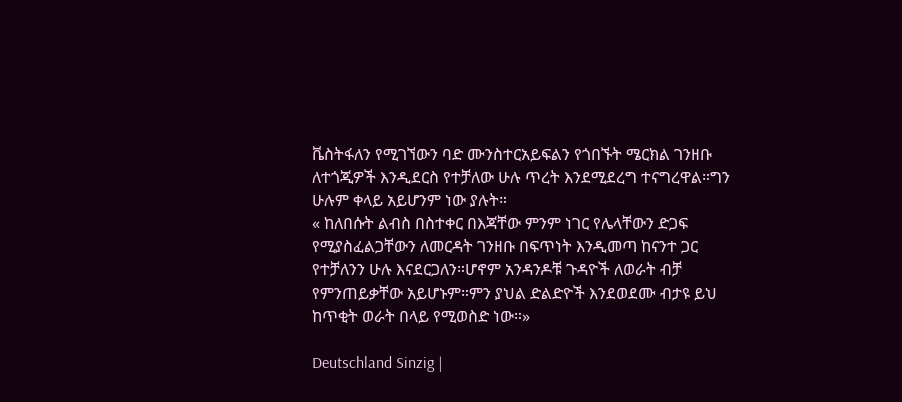ቬስትፋለን የሚገኘውን ባድ ሙንስተርአይፍልን የጎበኙት ሜርክል ገንዘቡ ለተጎጂዎች እንዲደርስ የተቻለው ሁሉ ጥረት እንደሚደረግ ተናግረዋል።ግን ሁሉም ቀላይ አይሆንም ነው ያሉት።
« ከለበሱት ልብስ በስተቀር በእጃቸው ምንም ነገር የሌላቸውን ድጋፍ የሚያስፈልጋቸውን ለመርዳት ገንዘቡ በፍጥነት እንዲመጣ ከናንተ ጋር የተቻለንን ሁሉ እናደርጋለን።ሆኖም አንዳንዶቹ ጉዳዮች ለወራት ብቻ የምንጠይቃቸው አይሆኑም።ምን ያህል ድልድዮች እንደወደሙ ብታዩ ይህ ከጥቂት ወራት በላይ የሚወስድ ነው።»

Deutschland Sinzig |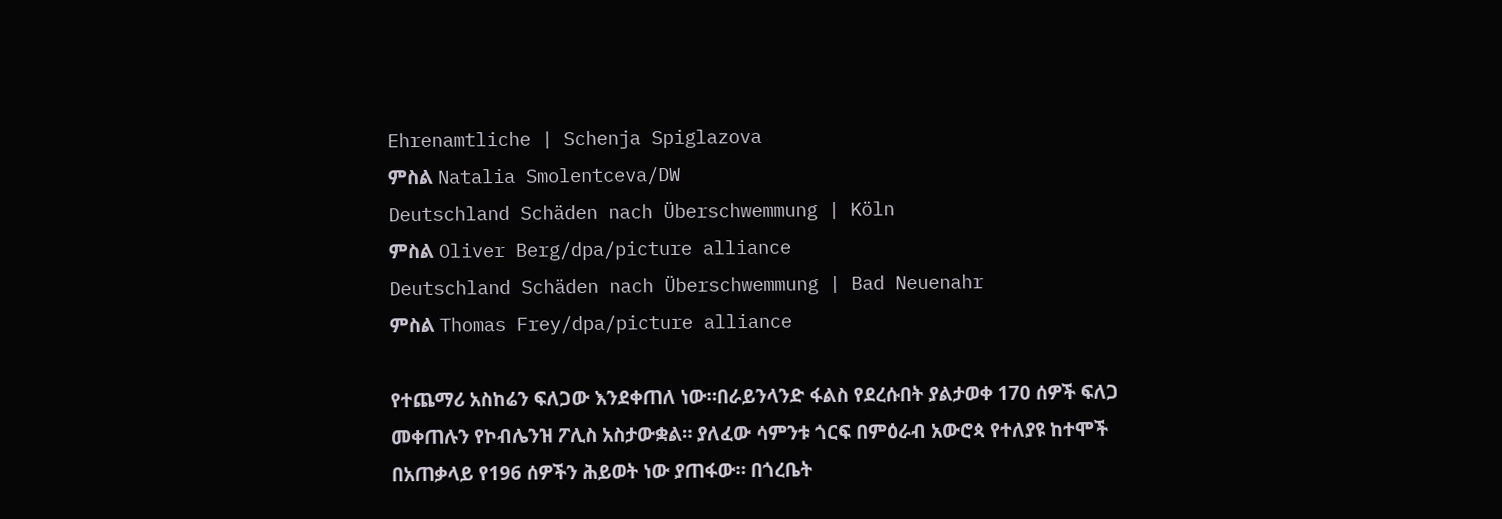Ehrenamtliche | Schenja Spiglazova
ምስል Natalia Smolentceva/DW
Deutschland Schäden nach Überschwemmung | Köln
ምስል Oliver Berg/dpa/picture alliance
Deutschland Schäden nach Überschwemmung | Bad Neuenahr
ምስል Thomas Frey/dpa/picture alliance

የተጨማሪ አስከሬን ፍለጋው እንደቀጠለ ነው።በራይንላንድ ፋልስ የደረሱበት ያልታወቀ 170 ሰዎች ፍለጋ መቀጠሉን የኮብሌንዝ ፖሊስ አስታውቋል። ያለፈው ሳምንቱ ጎርፍ በምዕራብ አውሮጳ የተለያዩ ከተሞች በአጠቃላይ የ196 ሰዎችን ሕይወት ነው ያጠፋው። በጎረቤት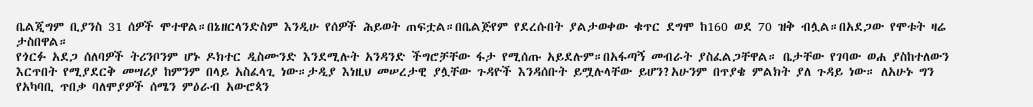ቤልጂግም ቢያንስ 31 ሰዎች ሞተዋል።በኔዘርላንድስም እንዲሁ የሰዎች ሕይወት ጠፍቷል።በቤልጅየም የደረሱበት ያልታወቀው ቁጥር ደግሞ ከ160 ወደ 70 ዝቅ ብሏል።በአደጋው የሞቱት ዛሬ  ታስበዋል።
የጎርፉ አደጋ ሰለባዎች ትሪንቦንም ሆኑ ዶክተር ዲስሙንድ እንደሚሉት አንዳንድ ችግሮቻቸው ፋታ የሚሰጡ አይደሉም።በአፋጣኝ መብራት ያስፈልጋቸዋል። ቤታቸው የገባው ወሐ ያስከተለውን እርጥበት የሚያደርቅ መሣሪያ ከምንም በላይ አስፈላጊ ነው።ታዲያ እነዚህ መሠረታዊ ያሏቸው ጉዳዮች እንዳሰቡት ይሟሉላቸው ይሆን?አሁንም በጥያቄ ምልክት ያለ ጉዳይ ነው። ለአሁኑ ግን የአካባቢ ጥበቃ ባለሞያዎች ሰሜን ምዕራብ አውሮጳን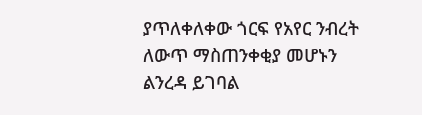ያጥለቀለቀው ጎርፍ የአየር ንብረት ለውጥ ማስጠንቀቂያ መሆኑን ልንረዳ ይገባል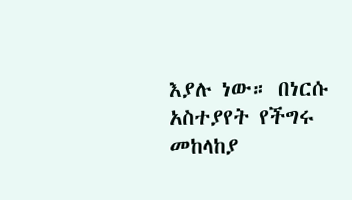እያሉ ነው። በነርሱ አስተያየት የችግሩ መከላከያ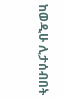ከወዲሁ ሊታሰብበት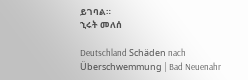ይገባል።
ኂሩት መለሰ

Deutschland Schäden nach Überschwemmung | Bad Neuenahr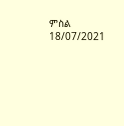ምስል 18/07/2021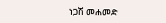ነጋሽ መሐመድ